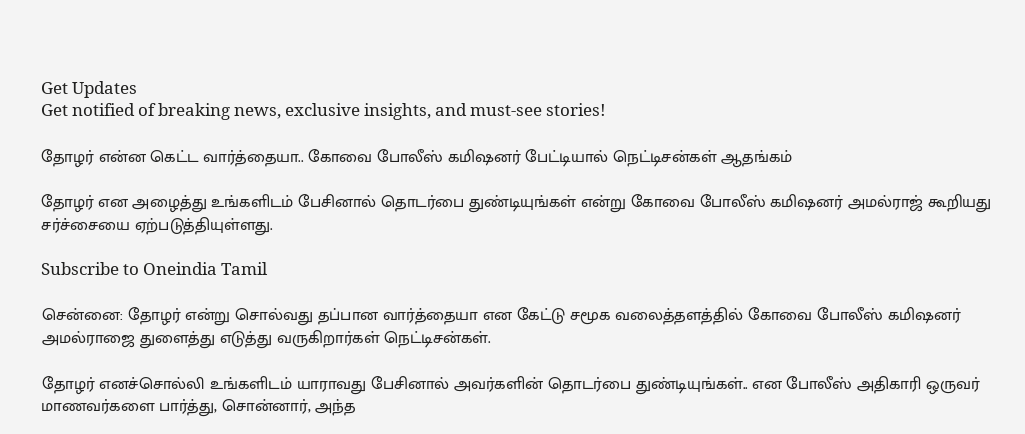Get Updates
Get notified of breaking news, exclusive insights, and must-see stories!

தோழர் என்ன கெட்ட வார்த்தையா.. கோவை போலீஸ் கமிஷனர் பேட்டியால் நெட்டிசன்கள் ஆதங்கம்

தோழர் என அழைத்து உங்களிடம் பேசினால் தொடர்பை துண்டியுங்கள் என்று கோவை போலீஸ் கமிஷனர் அமல்ராஜ் கூறியது சர்ச்சையை ஏற்படுத்தியுள்ளது.

Subscribe to Oneindia Tamil

சென்னை: தோழர் என்று சொல்வது தப்பான வார்த்தையா என கேட்டு சமூக வலைத்தளத்தில் கோவை போலீஸ் கமிஷனர் அமல்ராஜை துளைத்து எடுத்து வருகிறார்கள் நெட்டிசன்கள்.

தோழர் எனச்சொல்லி உங்களிடம் யாராவது பேசினால் அவர்களின் தொடர்பை துண்டியுங்கள்.. என போலீஸ் அதிகாரி ஒருவர் மாணவர்களை பார்த்து, சொன்னார், அந்த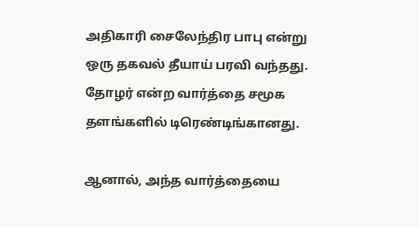அதிகாரி சைலேந்திர பாபு என்று ஒரு தகவல் தீயாய் பரவி வந்தது. தோழர் என்ற வார்த்தை சமூக தளங்களில் டிரெண்டிங்கானது.

ஆனால், அந்த வார்த்தையை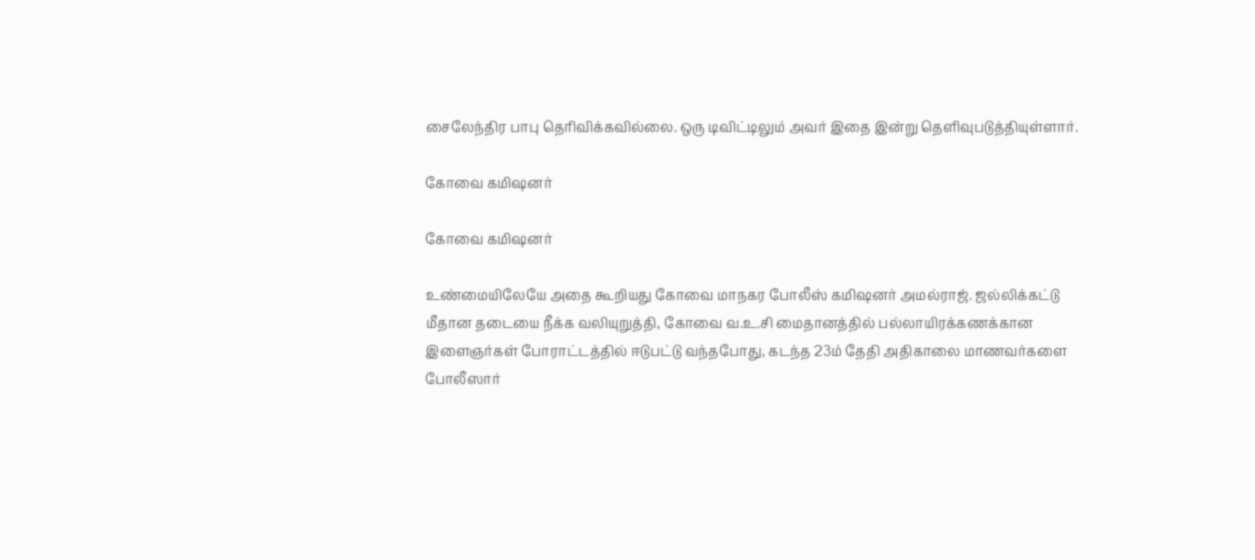சைலேந்திர பாபு தெரிவிக்கவில்லை. ஒரு டிவிட்டிலும் அவர் இதை இன்று தெளிவுபடுத்தியுள்ளார்.

கோவை கமிஷனர்

கோவை கமிஷனர்

உண்மையிலேயே அதை கூறியது கோவை மாநகர போலீஸ் கமிஷனர் அமல்ராஜ். ஜல்லிக்கட்டு மீதான தடையை நீக்க வலியுறுத்தி, கோவை வ.உ.சி மைதானத்தில் பல்லாயிரக்கணக்கான இளைஞர்கள் போராட்டத்தில் ஈடுபட்டு வந்தபோது, கடந்த 23ம் தேதி அதிகாலை மாணவர்களை போலீஸார்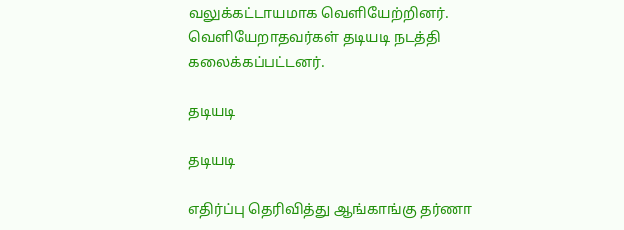வலுக்கட்டாயமாக வெளியேற்றினர். வெளியேறாதவர்கள் தடியடி நடத்தி கலைக்கப்பட்டனர்.

தடியடி

தடியடி

எதிர்ப்பு தெரிவித்து ஆங்காங்கு தர்ணா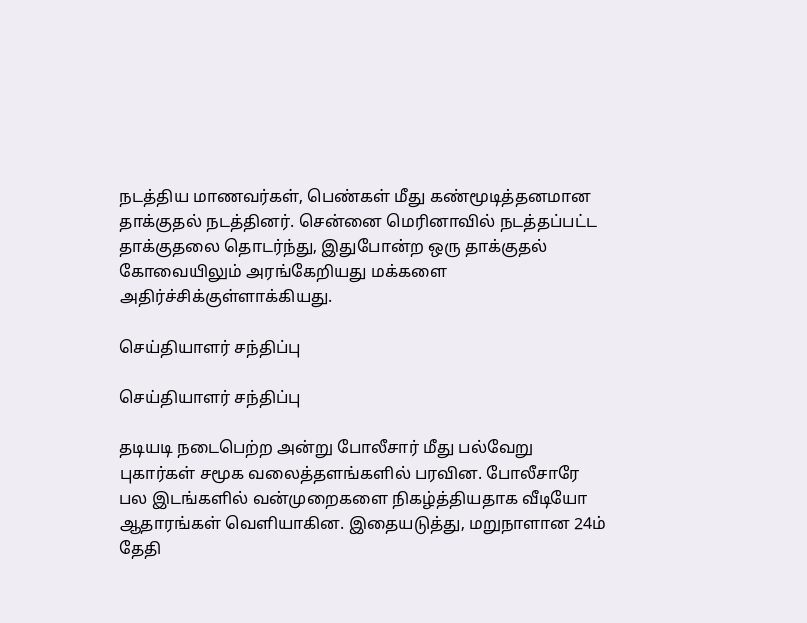நடத்திய மாணவர்கள், பெண்கள் மீது கண்மூடித்தனமான தாக்குதல் நடத்தினர். சென்னை மெரினாவில் நடத்தப்பட்ட தாக்குதலை தொடர்ந்து, இதுபோன்ற ஒரு தாக்குதல் கோவையிலும் அரங்கேறியது மக்களை அதிர்ச்சிக்குள்ளாக்கியது.

செய்தியாளர் சந்திப்பு

செய்தியாளர் சந்திப்பு

தடியடி நடைபெற்ற அன்று போலீசார் மீது பல்வேறு புகார்கள் சமூக வலைத்தளங்களில் பரவின. போலீசாரே பல இடங்களில் வன்முறைகளை நிகழ்த்தியதாக வீடியோ ஆதாரங்கள் வெளியாகின. இதையடுத்து, மறுநாளான 24ம் தேதி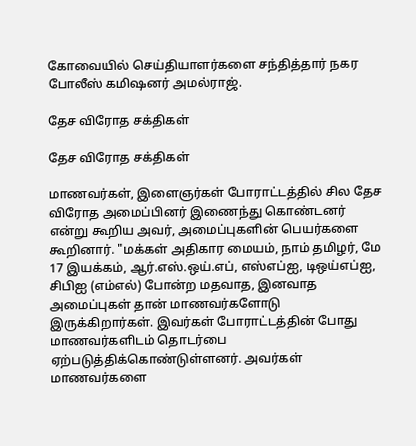கோவையில் செய்தியாளர்களை சந்தித்தார் நகர போலீஸ் கமிஷனர் அமல்ராஜ்.

தேச விரோத சக்திகள்

தேச விரோத சக்திகள்

மாணவர்கள், இளைஞர்கள் போராட்டத்தில் சில தேச விரோத அமைப்பினர் இணைந்து கொண்டனர் என்று கூறிய அவர், அமைப்புகளின் பெயர்களை கூறினார். "மக்கள் அதிகார மையம், நாம் தமிழர், மே 17 இயக்கம், ஆர்.எஸ்.ஒய்.எப், எஸ்எப்ஐ, டிஒய்எப்ஐ, சிபிஐ (எம்எல்) போன்ற மதவாத, இனவாத அமைப்புகள் தான் மாணவர்களோடு இருக்கிறார்கள். இவர்கள் போராட்டத்தின் போது மாணவர்களிடம் தொடர்பை ஏற்படுத்திக்கொண்டுள்ளனர். அவர்கள் மாணவர்களை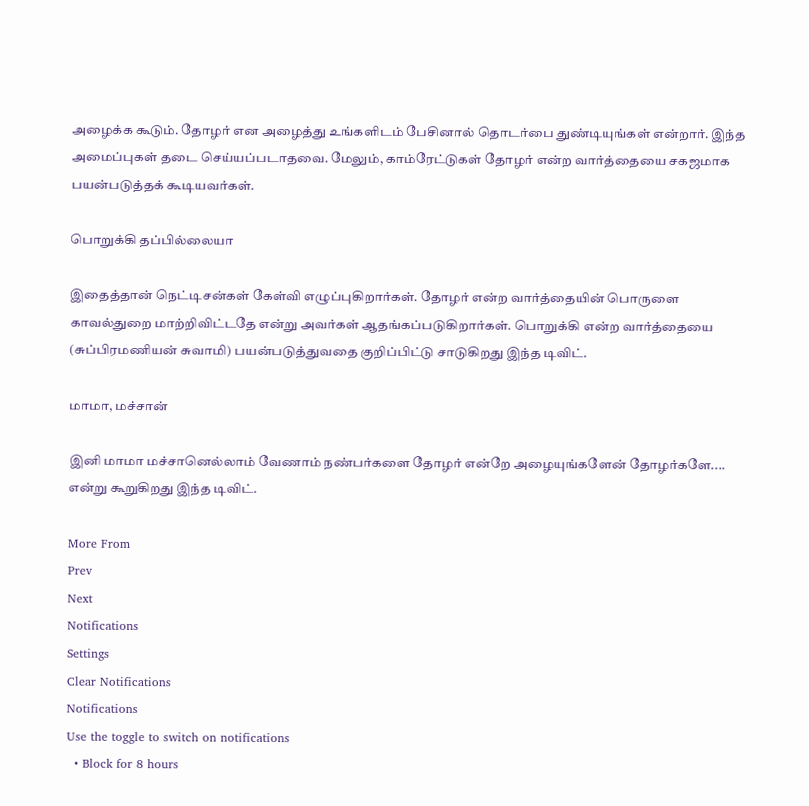அழைக்க கூடும். தோழர் என அழைத்து உங்களிடம் பேசினால் தொடர்பை துண்டியுங்கள் என்றார். இந்த அமைப்புகள் தடை செய்யப்படாதவை. மேலும், காம்ரேட்டுகள் தோழர் என்ற வார்த்தையை சகஜமாக பயன்படுத்தக் கூடியவர்கள்.

பொறுக்கி தப்பில்லையா

இதைத்தான் நெட்டிசன்கள் கேள்வி எழுப்புகிறார்கள். தோழர் என்ற வார்த்தையின் பொருளை காவல்துறை மாற்றிவிட்டதே என்று அவர்கள் ஆதங்கப்படுகிறார்கள். பொறுக்கி என்ற வார்த்தையை (சுப்பிரமணியன் சுவாமி) பயன்படுத்துவதை குறிப்பிட்டு சாடுகிறது இந்த டிவிட்.

மாமா, மச்சான்

இனி மாமா மச்சானெல்லாம் வேணாம் நண்பர்களை தோழர் என்றே அழையுங்களேன் தோழர்களே.... என்று கூறுகிறது இந்த டிவிட்.

More From
Prev
Next
Notifications
Settings
Clear Notifications
Notifications
Use the toggle to switch on notifications
  • Block for 8 hours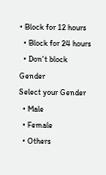• Block for 12 hours
  • Block for 24 hours
  • Don't block
Gender
Select your Gender
  • Male
  • Female
  • Others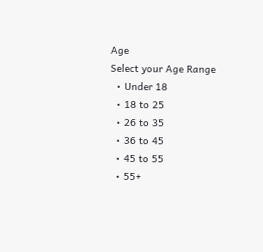Age
Select your Age Range
  • Under 18
  • 18 to 25
  • 26 to 35
  • 36 to 45
  • 45 to 55
  • 55+